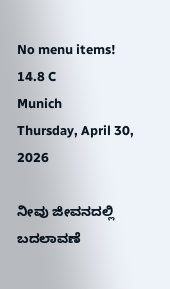No menu items!
14.8 C
Munich
Thursday, April 30, 2026

ನೀವು ಜೀವನದಲ್ಲಿ ಬದಲಾವಣೆ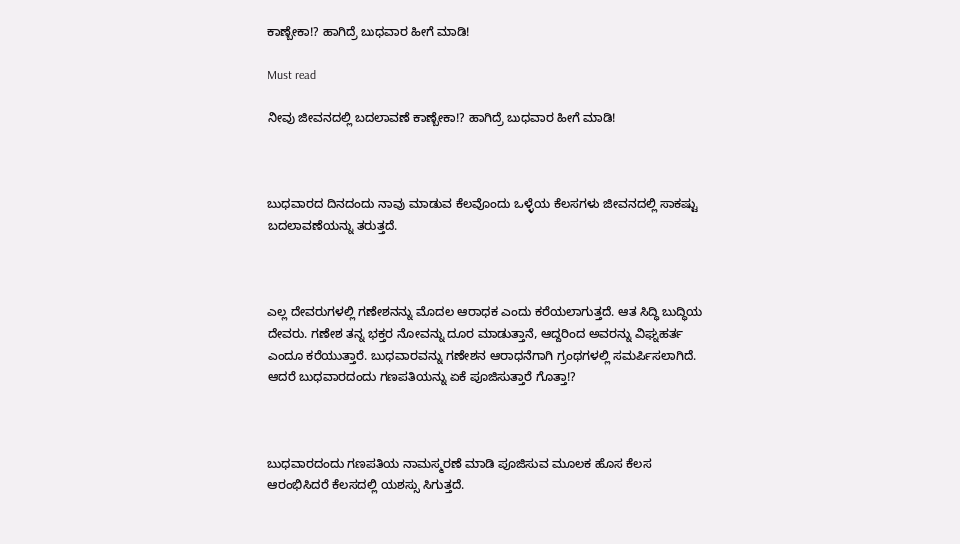ಕಾಣ್ಬೇಕಾ!? ಹಾಗಿದ್ರೆ ಬುಧವಾರ ಹೀಗೆ ಮಾಡಿ!

Must read

ನೀವು ಜೀವನದಲ್ಲಿ ಬದಲಾವಣೆ ಕಾಣ್ಬೇಕಾ!? ಹಾಗಿದ್ರೆ ಬುಧವಾರ ಹೀಗೆ ಮಾಡಿ!



ಬುಧವಾರದ ದಿನದಂದು ನಾವು ಮಾಡುವ ಕೆಲವೊಂದು ಒಳ್ಳೆಯ ಕೆಲಸಗಳು ಜೀವನದಲ್ಲಿ ಸಾಕಷ್ಟು ಬದಲಾವಣೆಯನ್ನು ತರುತ್ತದೆ.



ಎಲ್ಲ ದೇವರುಗಳಲ್ಲಿ ಗಣೇಶನನ್ನು ಮೊದಲ ಆರಾಧಕ ಎಂದು ಕರೆಯಲಾಗುತ್ತದೆ. ಆತ ಸಿದ್ಧಿ ಬುದ್ಧಿಯ ದೇವರು. ಗಣೇಶ ತನ್ನ ಭಕ್ತರ ನೋವನ್ನು ದೂರ ಮಾಡುತ್ತಾನೆ, ಆದ್ದರಿಂದ ಅವರನ್ನು ವಿಘ್ನಹರ್ತ ಎಂದೂ ಕರೆಯುತ್ತಾರೆ. ಬುಧವಾರವನ್ನು ಗಣೇಶನ ಆರಾಧನೆಗಾಗಿ ಗ್ರಂಥಗಳಲ್ಲಿ ಸಮರ್ಪಿಸಲಾಗಿದೆ. ಆದರೆ ಬುಧವಾರದಂದು ಗಣಪತಿಯನ್ನು ಏಕೆ ಪೂಜಿಸುತ್ತಾರೆ ಗೊತ್ತಾ!?



ಬುಧವಾರದಂದು ಗಣಪತಿಯ ನಾಮಸ್ಮರಣೆ ಮಾಡಿ ಪೂಜಿಸುವ ಮೂಲಕ ಹೊಸ ಕೆಲಸ ಆರಂಭಿಸಿದರೆ ಕೆಲಸದಲ್ಲಿ ಯಶಸ್ಸು ಸಿಗುತ್ತದೆ.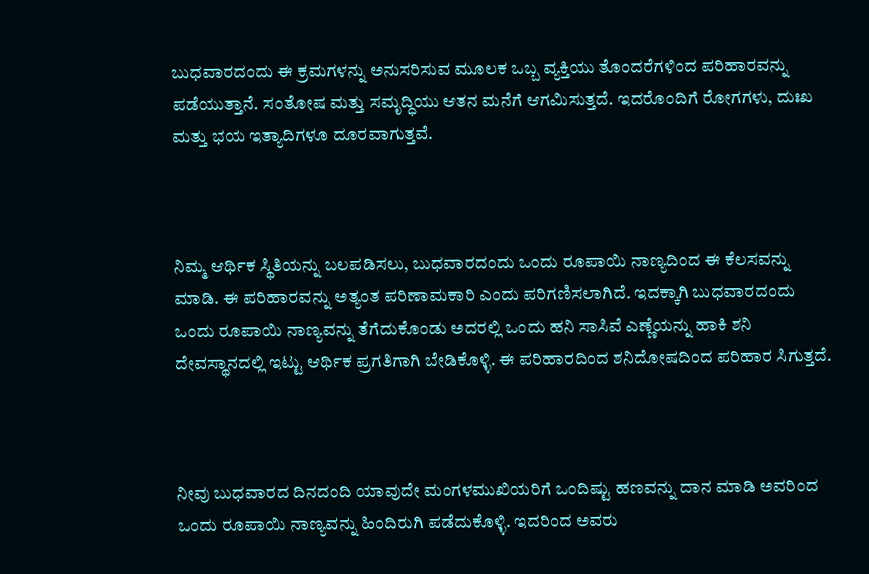ಬುಧವಾರದಂದು ಈ ಕ್ರಮಗಳನ್ನು ಅನುಸರಿಸುವ ಮೂಲಕ ಒಬ್ಬ ವ್ಯಕ್ತಿಯು ತೊಂದರೆಗಳಿಂದ ಪರಿಹಾರವನ್ನು ಪಡೆಯುತ್ತಾನೆ. ಸಂತೋಷ ಮತ್ತು ಸಮೃದ್ಧಿಯು ಆತನ ಮನೆಗೆ ಆಗಮಿಸುತ್ತದೆ. ಇದರೊಂದಿಗೆ ರೋಗಗಳು, ದುಃಖ ಮತ್ತು ಭಯ ಇತ್ಯಾದಿಗಳೂ ದೂರವಾಗುತ್ತವೆ.



ನಿಮ್ಮ ಆರ್ಥಿಕ ಸ್ಥಿತಿಯನ್ನು ಬಲಪಡಿಸಲು, ಬುಧವಾರದಂದು ಒಂದು ರೂಪಾಯಿ ನಾಣ್ಯದಿಂದ ಈ ಕೆಲಸವನ್ನು ಮಾಡಿ. ಈ ಪರಿಹಾರವನ್ನು ಅತ್ಯಂತ ಪರಿಣಾಮಕಾರಿ ಎಂದು ಪರಿಗಣಿಸಲಾಗಿದೆ. ಇದಕ್ಕಾಗಿ ಬುಧವಾರದಂದು ಒಂದು ರೂಪಾಯಿ ನಾಣ್ಯವನ್ನು ತೆಗೆದುಕೊಂಡು ಅದರಲ್ಲಿ ಒಂದು ಹನಿ ಸಾಸಿವೆ ಎಣ್ಣೆಯನ್ನು ಹಾಕಿ ಶನಿ ದೇವಸ್ಥಾನದಲ್ಲಿ ಇಟ್ಟು ಆರ್ಥಿಕ ಪ್ರಗತಿಗಾಗಿ ಬೇಡಿಕೊಳ್ಳಿ. ಈ ಪರಿಹಾರದಿಂದ ಶನಿದೋಷದಿಂದ ಪರಿಹಾರ ಸಿಗುತ್ತದೆ.



ನೀವು ಬುಧವಾರದ ದಿನದಂದಿ ಯಾವುದೇ ಮಂಗಳಮುಖಿಯರಿಗೆ ಒಂದಿಷ್ಟು ಹಣವನ್ನು ದಾನ ಮಾಡಿ ಅವರಿಂದ ಒಂದು ರೂಪಾಯಿ ನಾಣ್ಯವನ್ನು ಹಿಂದಿರುಗಿ ಪಡೆದುಕೊಳ್ಳಿ. ಇದರಿಂದ ಅವರು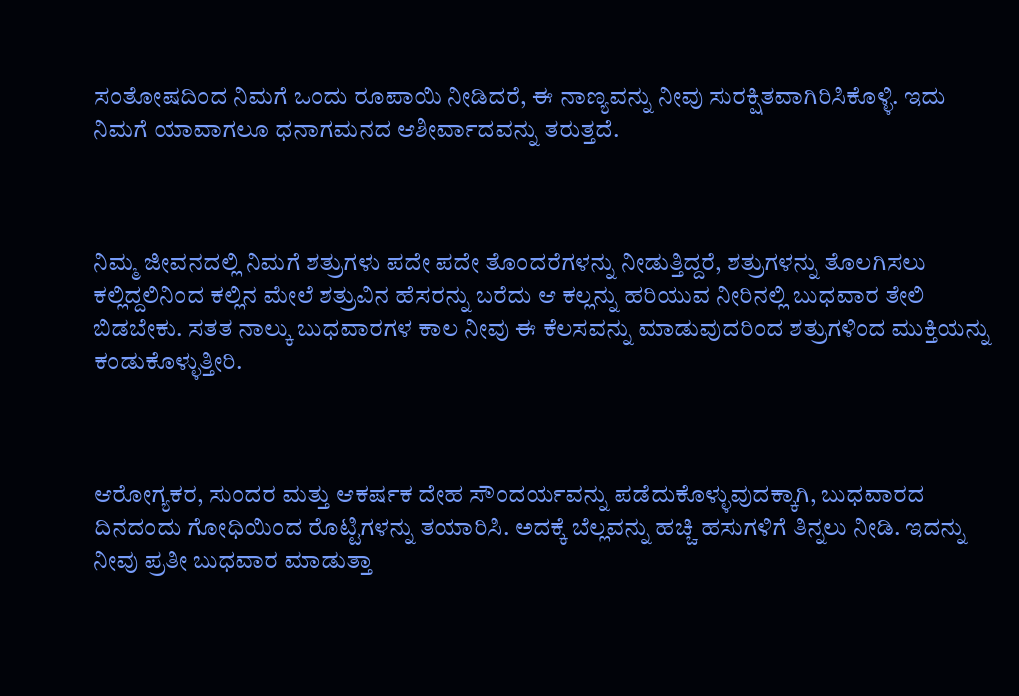ಸಂತೋಷದಿಂದ ನಿಮಗೆ ಒಂದು ರೂಪಾಯಿ ನೀಡಿದರೆ, ಈ ನಾಣ್ಯವನ್ನು ನೀವು ಸುರಕ್ಷಿತವಾಗಿರಿಸಿಕೊಳ್ಳಿ. ಇದು ನಿಮಗೆ ಯಾವಾಗಲೂ ಧನಾಗಮನದ ಆಶೀರ್ವಾದವನ್ನು ತರುತ್ತದೆ.



ನಿಮ್ಮ ಜೀವನದಲ್ಲಿ ನಿಮಗೆ ಶತ್ರುಗಳು ಪದೇ ಪದೇ ತೊಂದರೆಗಳನ್ನು ನೀಡುತ್ತಿದ್ದರೆ, ಶತ್ರುಗಳನ್ನು ತೊಲಗಿಸಲು ಕಲ್ಲಿದ್ದಲಿನಿಂದ ಕಲ್ಲಿನ ಮೇಲೆ ಶತ್ರುವಿನ ಹೆಸರನ್ನು ಬರೆದು ಆ ಕಲ್ಲನ್ನು ಹರಿಯುವ ನೀರಿನಲ್ಲಿ ಬುಧವಾರ ತೇಲಿ ಬಿಡಬೇಕು. ಸತತ ನಾಲ್ಕು ಬುಧವಾರಗಳ ಕಾಲ ನೀವು ಈ ಕೆಲಸವನ್ನು ಮಾಡುವುದರಿಂದ ಶತ್ರುಗಳಿಂದ ಮುಕ್ತಿಯನ್ನು ಕಂಡುಕೊಳ್ಳುತ್ತೀರಿ.



ಆರೋಗ್ಯಕರ, ಸುಂದರ ಮತ್ತು ಆಕರ್ಷಕ ದೇಹ ಸೌಂದರ್ಯವನ್ನು ಪಡೆದುಕೊಳ್ಳುವುದಕ್ಕಾಗಿ, ಬುಧವಾರದ ದಿನದಂದು ಗೋಧಿಯಿಂದ ರೊಟ್ಟಿಗಳನ್ನು ತಯಾರಿಸಿ. ಅದಕ್ಕೆ ಬೆಲ್ಲವನ್ನು ಹಚ್ಚಿ ಹಸುಗಳಿಗೆ ತಿನ್ನಲು ನೀಡಿ. ಇದನ್ನು ನೀವು ಪ್ರತೀ ಬುಧವಾರ ಮಾಡುತ್ತಾ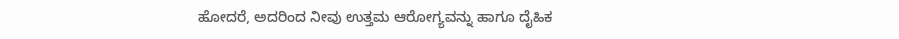ಹೋದರೆ, ಅದರಿಂದ ನೀವು ಉತ್ತಮ ಆರೋಗ್ಯವನ್ನು ಹಾಗೂ ದೈಹಿಕ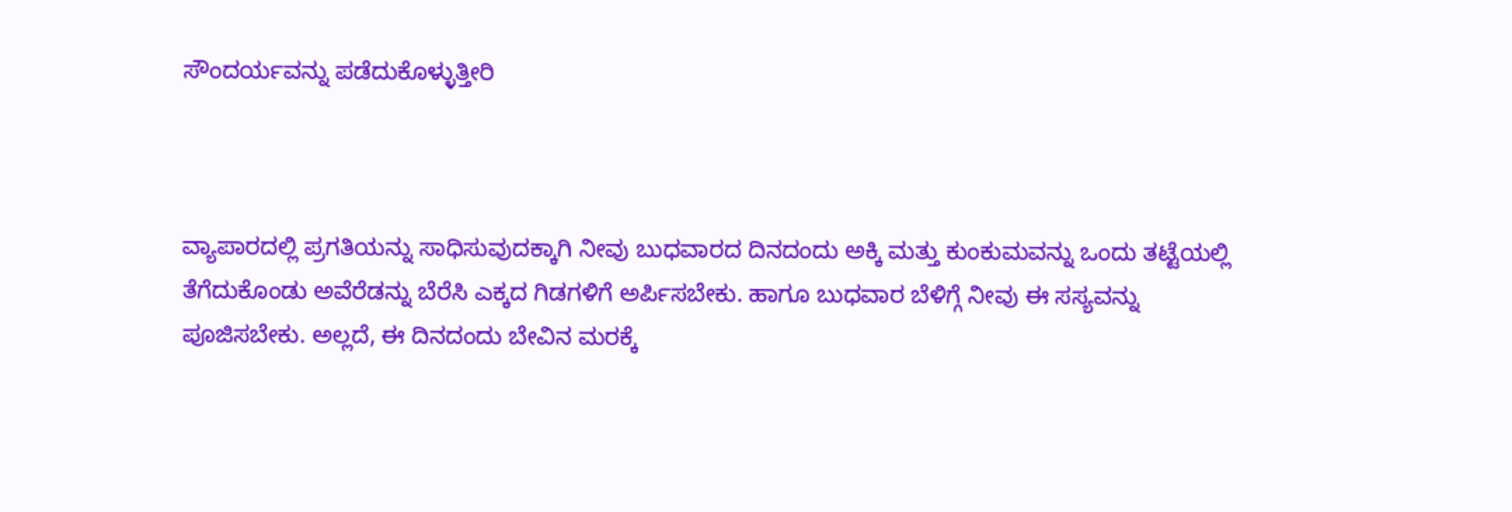ಸೌಂದರ್ಯವನ್ನು ಪಡೆದುಕೊಳ್ಳುತ್ತೀರಿ



ವ್ಯಾಪಾರದಲ್ಲಿ ಪ್ರಗತಿಯನ್ನು ಸಾಧಿಸುವುದಕ್ಕಾಗಿ ನೀವು ಬುಧವಾರದ ದಿನದಂದು ಅಕ್ಕಿ ಮತ್ತು ಕುಂಕುಮವನ್ನು ಒಂದು ತಟ್ಟೆಯಲ್ಲಿ ತೆಗೆದುಕೊಂಡು ಅವೆರೆಡನ್ನು ಬೆರೆಸಿ ಎಕ್ಕದ ಗಿಡಗಳಿಗೆ ಅರ್ಪಿಸಬೇಕು. ಹಾಗೂ ಬುಧವಾರ ಬೆಳಿಗ್ಗೆ ನೀವು ಈ ಸಸ್ಯವನ್ನು ಪೂಜಿಸಬೇಕು. ಅಲ್ಲದೆ, ಈ ದಿನದಂದು ಬೇವಿನ ಮರಕ್ಕೆ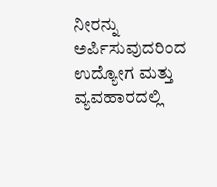ನೀರನ್ನು ಅರ್ಪಿಸುವುದರಿಂದ ಉದ್ಯೋಗ ಮತ್ತು ವ್ಯವಹಾರದಲ್ಲಿ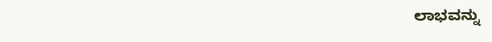ಲಾಭವನ್ನು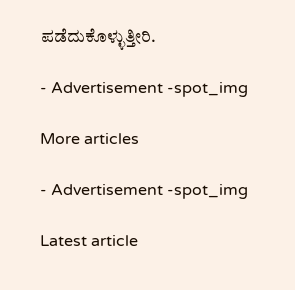ಪಡೆದುಕೊಳ್ಳುತ್ತೀರಿ.

- Advertisement -spot_img

More articles

- Advertisement -spot_img

Latest article